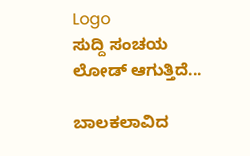Logo
ಸುದ್ದಿ ಸಂಚಯ
ಲೋಡ್ ಆಗುತ್ತಿದೆ...

ಬಾಲಕಲಾವಿದ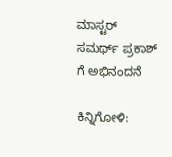ಮಾಸ್ಟರ್ ಸಮರ್ಥ್ ಪ್ರಕಾಶ್ ಗೆ ಅಭಿನಂದನೆ

ಕಿನ್ನಿಗೋಳಿ: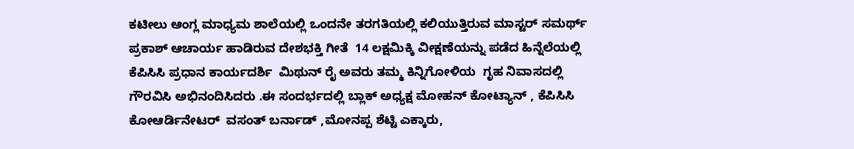ಕಟೀಲು ಆಂಗ್ಲ ಮಾಧ್ಯಮ ಶಾಲೆಯಲ್ಲಿ ಒಂದನೇ ತರಗತಿಯಲ್ಲಿ ಕಲಿಯುತ್ತಿರುವ ಮಾಸ್ಟರ್ ಸಮರ್ಥ್ ಪ್ರಕಾಶ್ ಆಚಾರ್ಯ ಹಾಡಿರುವ ದೇಶಭಕ್ತಿ ಗೀತೆ  14 ಲಕ್ಷಮಿಕ್ಕಿ ವೀಕ್ಷಣೆಯನ್ನು ಪಡೆದ ಹಿನ್ನೆಲೆಯಲ್ಲಿ ಕೆಪಿಸಿಸಿ ಪ್ರಧಾನ ಕಾರ್ಯದರ್ಶಿ  ಮಿಥುನ್ ರೈ ಅವರು ತಮ್ಮ ಕಿನ್ನಿಗೋಳಿಯ  ಗೃಹ ನಿವಾಸದಲ್ಲಿ ಗೌರವಿಸಿ ಅಭಿನಂದಿಸಿದರು .ಈ ಸಂದರ್ಭದಲ್ಲಿ ಬ್ಲಾಕ್ ಅಧ್ಯಕ್ಷ ಮೋಹನ್ ಕೋಟ್ಯಾನ್ , ಕೆಪಿಸಿಸಿ ಕೋಆರ್ಡಿನೇಟರ್  ವಸಂತ್ ಬರ್ನಾಡ್ ,ಮೋನಪ್ಪ ಶೆಟ್ಟಿ ಎಕ್ಕಾರು,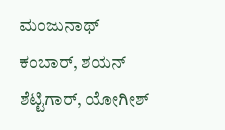ಮಂಜುನಾಥ್ ಕಂಬಾರ್, ಶಯನ್ ಶೆಟ್ಟಿಗಾರ್, ಯೋಗೀಶ್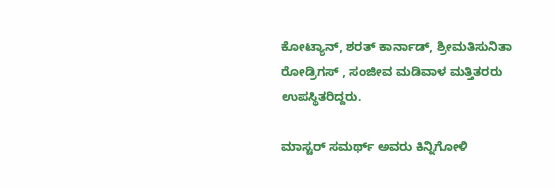ಕೋಟ್ಯಾನ್, ಶರತ್ ಕಾರ್ನಾಡ್, ಶ್ರೀಮತಿಸುನಿತಾ ರೋಡ್ರಿಗಸ್ , ಸಂಜೀವ ಮಡಿವಾಳ ಮತ್ತಿತರರು ಉಪಸ್ಥಿತರಿದ್ದರು.

ಮಾಸ್ಟರ್ ಸಮರ್ಥ್ ಅವರು ಕಿನ್ನಿಗೋಳಿ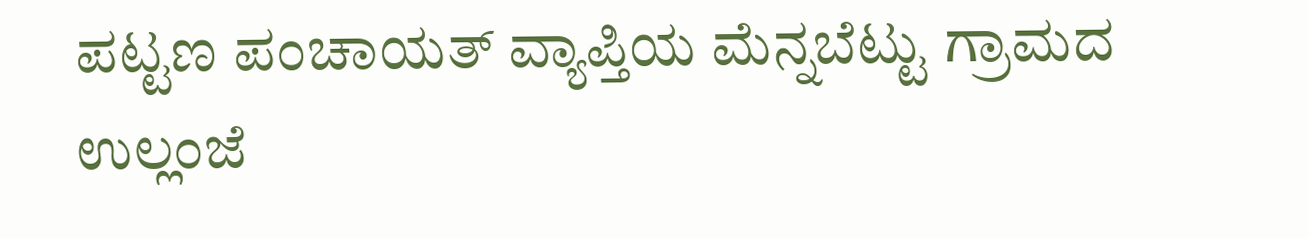ಪಟ್ಟಣ ಪಂಚಾಯತ್ ವ್ಯಾಪ್ತಿಯ ಮೆನ್ನಬೆಟ್ಟು ಗ್ರಾಮದ ಉಲ್ಲಂಜೆ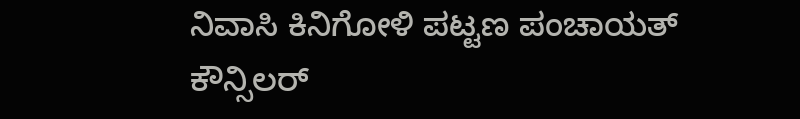ನಿವಾಸಿ ಕಿನಿಗೋಳಿ ಪಟ್ಟಣ ಪಂಚಾಯತ್ ಕೌನ್ಸಿಲರ್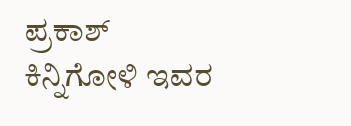ಪ್ರಕಾಶ್ ಕಿನ್ನಿಗೋಳಿ ಇವರ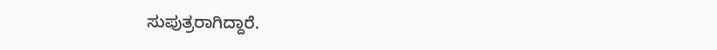ಸುಪುತ್ರರಾಗಿದ್ದಾರೆ.